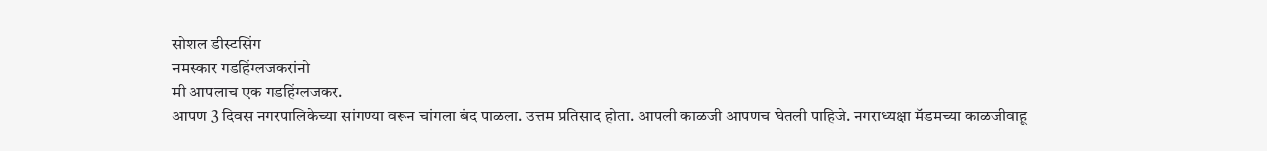सोशल डीस्टसिंग
नमस्कार गडहिंग्लजकरांनो
मी आपलाच एक गडहिंग्लजकर.
आपण 3 दिवस नगरपालिकेच्या सांगण्या वरून चांगला बंद पाळला. उत्तम प्रतिसाद होता. आपली काळजी आपणच घेतली पाहिजे. नगराध्यक्षा मॅडमच्या काळजीवाहू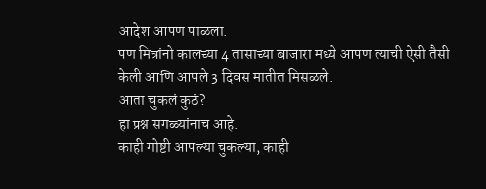आदेश आपण पाळला.
पण मित्रांनो कालच्या 4 तासाच्या बाजारा मध्ये आपण त्याची ऐसी तैसी केली आणि आपले 3 दिवस मातीत मिसळले.
आता चुकलं कुठं?
हा प्रश्न सगळ्यांनाच आहे.
काही गोष्टी आपल्या चुकल्या, काही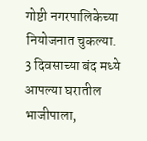गोष्टी नगरपालिकेच्या नियोजनात चुकल्या.
3 दिवसाच्या बंद मध्ये आपल्या घरातील भाजीपाला,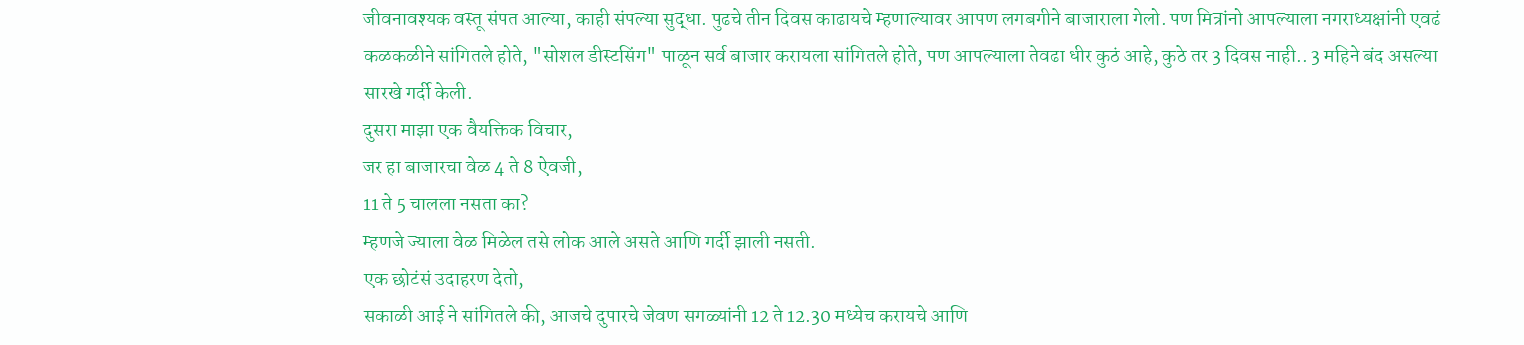जीवनावश्यक वस्तू संपत आल्या, काही संपल्या सुद्धा. पुढचे तीन दिवस काढायचे म्हणाल्यावर आपण लगबगीने बाजाराला गेलो. पण मित्रांनो आपल्याला नगराध्यक्षांनी एवढं कळकळीने सांगितले होते, "सोशल डीस्टसिंग" पाळून सर्व बाजार करायला सांगितले होते, पण आपल्याला तेवढा धीर कुठं आहे, कुठे तर 3 दिवस नाही.. 3 महिने बंद असल्या सारखे गर्दी केली.
दुसरा माझा एक वैयक्तिक विचार,
जर हा बाजारचा वेळ 4 ते 8 ऐवजी,
11 ते 5 चालला नसता का?
म्हणजे ज्याला वेळ मिळेल तसे लोक आले असते आणि गर्दी झाली नसती.
एक छोटंसं उदाहरण देतो,
सकाळी आई ने सांगितले की, आजचे दुपारचे जेवण सगळ्यांनी 12 ते 12.30 मध्येच करायचे आणि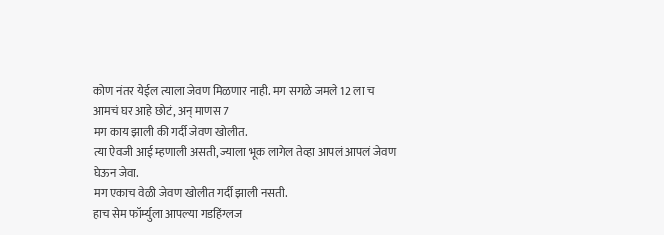कोण नंतर येईल त्याला जेवण मिळणार नाही. मग सगळे जमले 12 ला च
आमचं घर आहे छोटं, अन् माणस 7
मग काय झाली की गर्दी जेवण खोलीत.
त्या ऐवजी आई म्हणाली असती, ज्याला भूक लागेल तेव्हा आपलं आपलं जेवण घेऊन जेवा.
मग एकाच वेळी जेवण खोलीत गर्दी झाली नसती.
हाच सेम फॉर्म्युला आपल्या गडहिंग्लज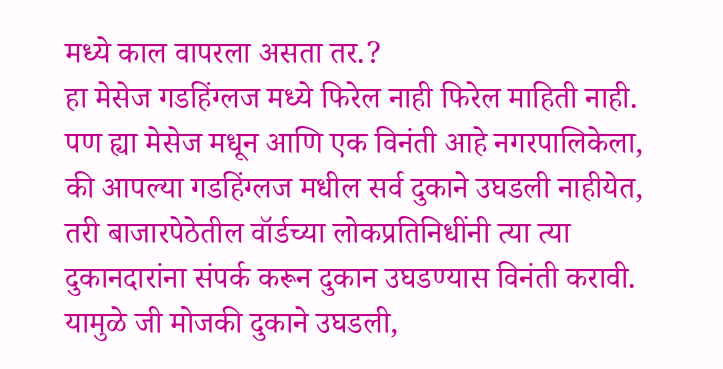मध्ये काल वापरला असता तर.?
हा मेसेज गडहिंग्लज मध्ये फिरेल नाही फिरेल माहिती नाही.
पण ह्या मेसेज मधून आणि एक विनंती आहे नगरपालिकेला,
की आपल्या गडहिंग्लज मधील सर्व दुकाने उघडली नाहीयेत, तरी बाजारपेठेतील वॉर्डच्या लोकप्रतिनिधींनी त्या त्या दुकानदारांना संपर्क करून दुकान उघडण्यास विनंती करावी. यामुळे जी मोजकी दुकाने उघडली,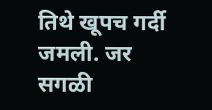तिथे खूपच गर्दी जमली. जर सगळी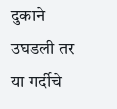दुकाने उघडली तर या गर्दीचे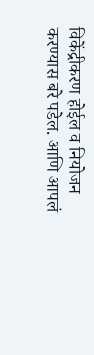विकेंद्रीकरण होईल व नियोजन करण्यास बरे पडेल. आणि आपलं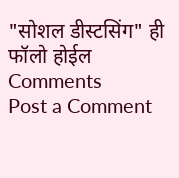"सोशल डीस्टसिंग" ही फॉलो होईल
Comments
Post a Comment